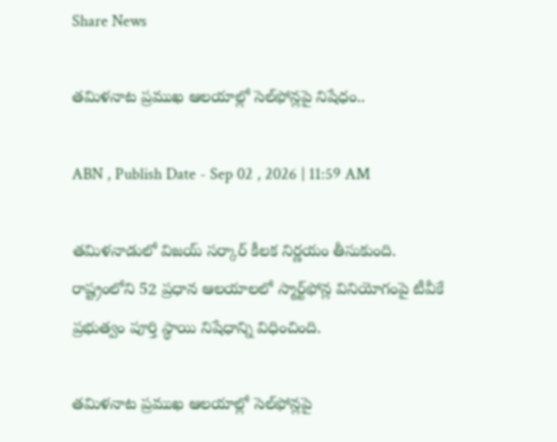Share News

తమిళనాట ప్రముఖ ఆలయాల్లో సెల్‌ఫోన్లపై నిషేధం..

ABN , Publish Date - Sep 02 , 2026 | 11:59 AM

తమిళనాడులో విజయ్ సర్కార్ కీలక నిర్ణయం తీసుకుంది. రాష్ట్రంలోని 52 ప్రధాన ఆలయాలలో స్మార్ట్‌ఫోన్ల వినియోగంపై టీవీకే ప్రభుత్వం పూర్తి స్థాయి నిషేధాన్ని విధించింది.

తమిళనాట ప్రముఖ ఆలయాల్లో సెల్‌ఫోన్లపై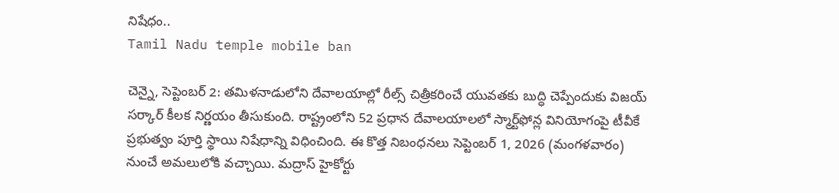నిషేధం..
Tamil Nadu temple mobile ban

చెన్నై, సెప్టెంబర్ 2: తమిళనాడులోని దేవాలయాల్లో రీల్స్ చిత్రీకరించే యువతకు బుద్ధి చెప్పేందుకు విజయ్ సర్కార్ కీలక నిర్ణయం తీసుకుంది. రాష్ట్రంలోని 52 ప్రధాన దేవాలయాలలో స్మార్ట్‌ఫోన్ల వినియోగంపై టీవీకే ప్రభుత్వం పూర్తి స్థాయి నిషేధాన్ని విధించింది. ఈ కొత్త నిబంధనలు సెప్టెంబర్ 1, 2026 (మంగళవారం) నుంచే అమలులోకి వచ్చాయి. మద్రాస్ హైకోర్టు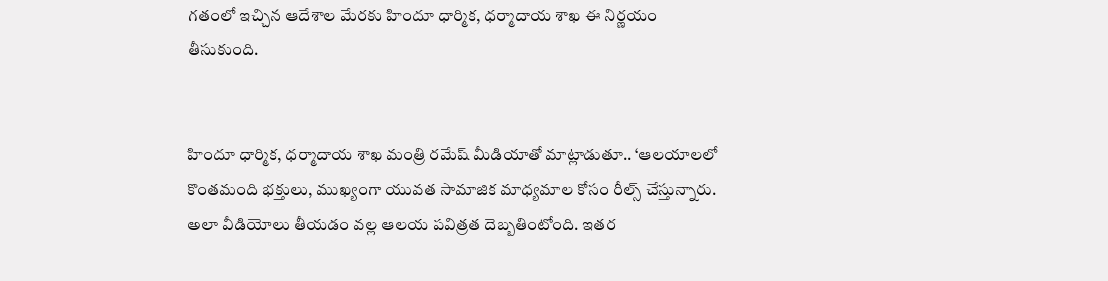గతంలో ఇచ్చిన ఆదేశాల మేరకు హిందూ ధార్మిక, ధర్మాదాయ శాఖ ఈ నిర్ణయం తీసుకుంది.


హిందూ ధార్మిక, ధర్మాదాయ శాఖ మంత్రి రమేష్ మీడియాతో మాట్లాడుతూ.. ‘ఆలయాలలో కొంతమంది భక్తులు, ముఖ్యంగా యువత సామాజిక మాధ్యమాల కోసం రీల్స్ చేస్తున్నారు. అలా వీడియోలు తీయడం వల్ల ఆలయ పవిత్రత దెబ్బతింటోంది. ఇతర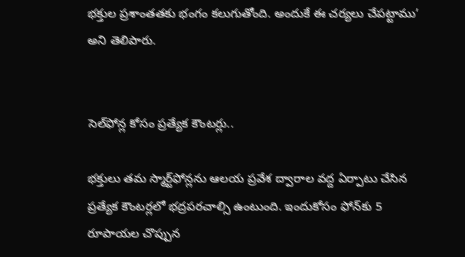భక్తుల ప్రశాంతతకు భంగం కలుగుతోంది. అందుకే ఈ చర్యలు చేపట్టాము’ అని తెలిపారు.


సెల్‌ఫోన్ల కోసం ప్రత్యేక కౌంటర్లు..

భక్తులు తమ స్మార్ట్‌ఫోన్లను ఆలయ ప్రవేశ ద్వారాల వద్ద ఏర్పాటు చేసిన ప్రత్యేక కౌంటర్లలో భద్రపరచాల్సి ఉంటుంది. ఇందుకోసం ఫోన్‌కు 5 రూపాయల చొప్పున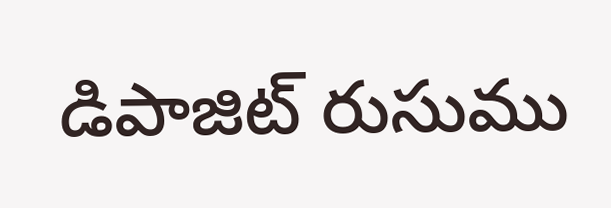డిపాజిట్ రుసుము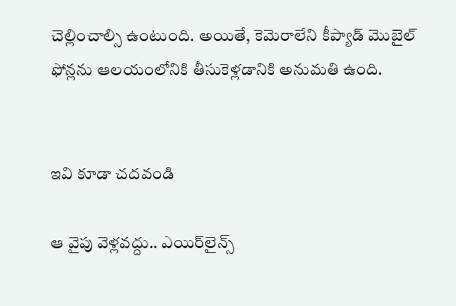చెల్లించాల్సి ఉంటుంది. అయితే, కెమెరాలేని కీప్యాడ్ మొబైల్ ఫోన్లను ఆలయంలోనికి తీసుకెళ్లడానికి అనుమతి ఉంది.


ఇవి కూడా చదవండి

ఆ వైపు వెళ్లవద్దు.. ఎయిర్‌లైన్స్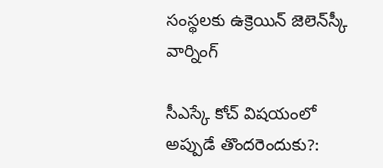సంస్థలకు ఉక్రెయిన్ జెలెన్‌స్కీ వార్నింగ్

సీఎస్కే కోచ్‌ విషయంలో అప్పుడే తొందరెందుకు?: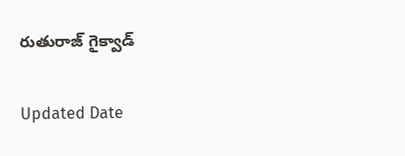రుతురాజ్ గైక్వాడ్

Updated Date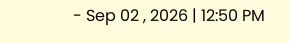- Sep 02 , 2026 | 12:50 PM